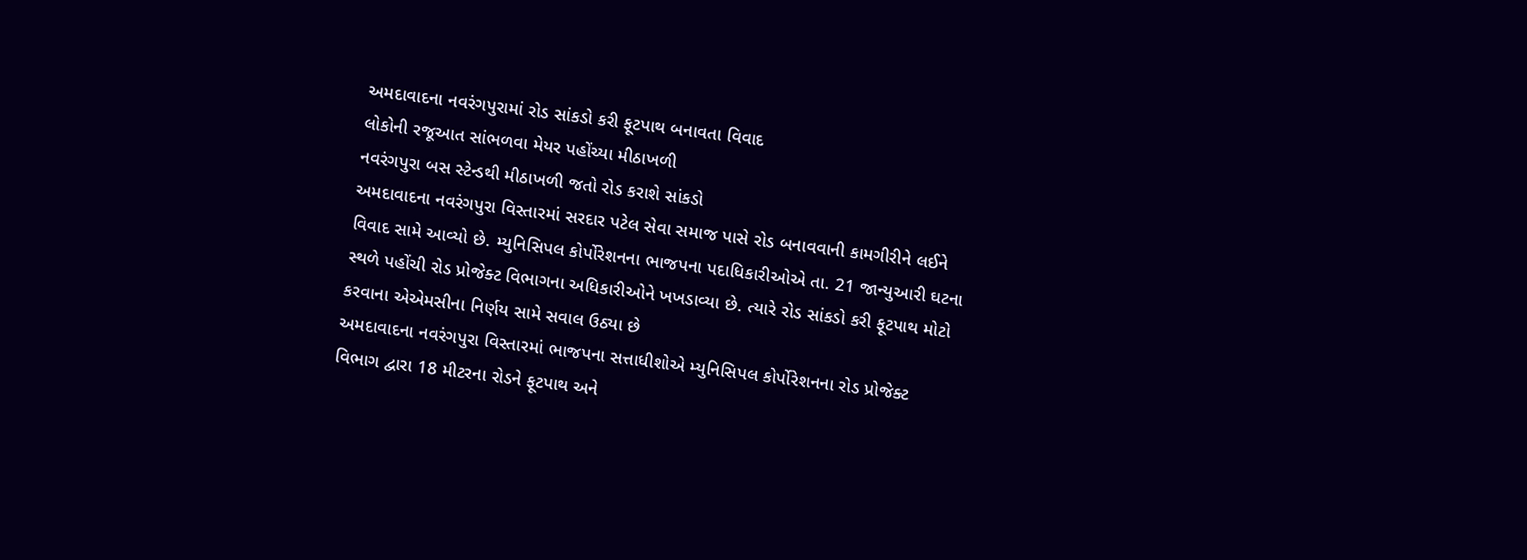અમદાવાદના નવરંગપુરામાં રોડ સાંકડો કરી ફૂટપાથ બનાવતા વિવાદ
લોકોની રજૂઆત સાંભળવા મેયર પહોંચ્યા મીઠાખળી
નવરંગપુરા બસ સ્ટેન્ડથી મીઠાખળી જતો રોડ કરાશે સાંકડો
અમદાવાદના નવરંગપુરા વિસ્તારમાં સરદાર પટેલ સેવા સમાજ પાસે રોડ બનાવવાની કામગીરીને લઈને વિવાદ સામે આવ્યો છે. મ્યુનિસિપલ કોર્પોરેશનના ભાજપના પદાધિકારીઓએ તા. 21 જાન્યુઆરી ઘટના સ્થળે પહોંચી રોડ પ્રોજેક્ટ વિભાગના અધિકારીઓને ખખડાવ્યા છે. ત્યારે રોડ સાંકડો કરી ફૂટપાથ મોટો કરવાના એએમસીના નિર્ણય સામે સવાલ ઉઠ્યા છે
અમદાવાદના નવરંગપુરા વિસ્તારમાં ભાજપના સત્તાધીશોએ મ્યુનિસિપલ કોર્પોરેશનના રોડ પ્રોજેક્ટ વિભાગ દ્વારા 18 મીટરના રોડને ફૂટપાથ અને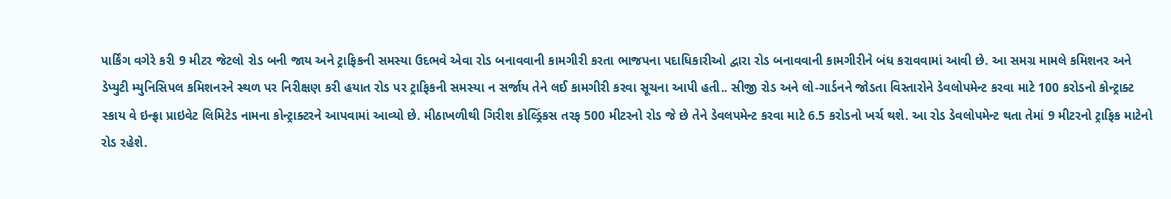પાર્કિંગ વગેરે કરી 9 મીટર જેટલો રોડ બની જાય અને ટ્રાફિકની સમસ્યા ઉદભવે એવા રોડ બનાવવાની કામગીરી કરતા ભાજપના પદાધિકારીઓ દ્વારા રોડ બનાવવાની કામગીરીને બંધ કરાવવામાં આવી છે. આ સમગ્ર મામલે કમિશનર અને ડેપ્યુટી મ્યુનિસિપલ કમિશનરને સ્થળ પર નિરીક્ષણ કરી હયાત રોડ પર ટ્રાફિકની સમસ્યા ન સર્જાય તેને લઈ કામગીરી કરવા સૂચના આપી હતી.. સીજી રોડ અને લો-ગાર્ડનને જોડતા વિસ્તારોને ડેવલોપમેન્ટ કરવા માટે 100 કરોડનો કોન્ટ્રાક્ટ સ્કાય વે ઇન્ફ્રા પ્રાઇવેટ લિમિટેડ નામના કોન્ટ્રાક્ટરને આપવામાં આવ્યો છે. મીઠાખળીથી ગિરીશ કોલ્ડ્રિંકસ તરફ 500 મીટરનો રોડ જે છે તેને ડેવલપમેન્ટ કરવા માટે 6.5 કરોડનો ખર્ચ થશે. આ રોડ ડેવલોપમેન્ટ થતા તેમાં 9 મીટરનો ટ્રાફિક માટેનો રોડ રહેશે.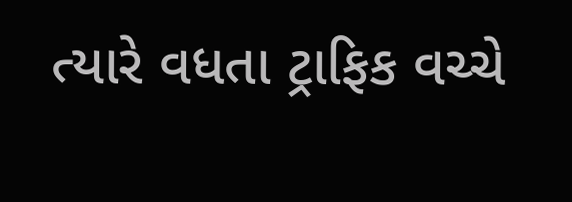ત્યારે વધતા ટ્રાફિક વચ્ચે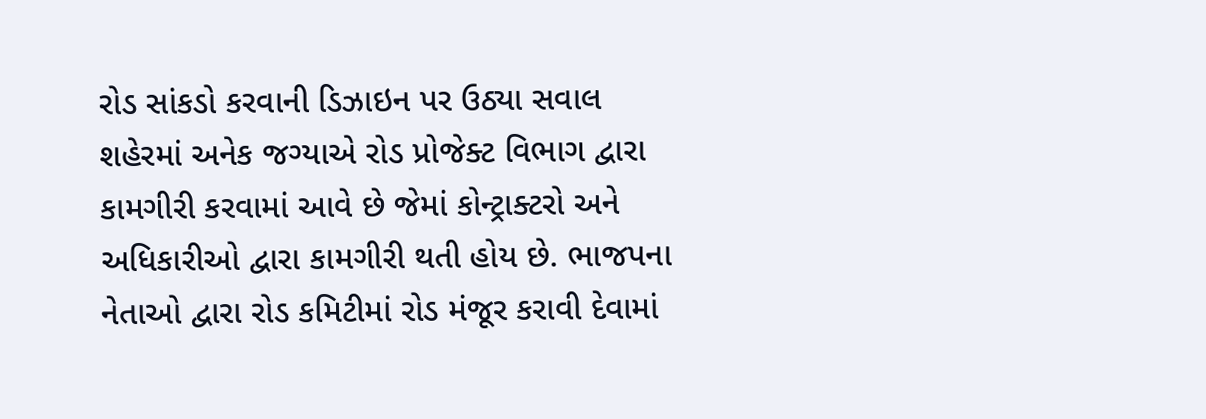રોડ સાંકડો કરવાની ડિઝાઇન પર ઉઠ્યા સવાલ
શહેરમાં અનેક જગ્યાએ રોડ પ્રોજેક્ટ વિભાગ દ્વારા કામગીરી કરવામાં આવે છે જેમાં કોન્ટ્રાક્ટરો અને અધિકારીઓ દ્વારા કામગીરી થતી હોય છે. ભાજપના નેતાઓ દ્વારા રોડ કમિટીમાં રોડ મંજૂર કરાવી દેવામાં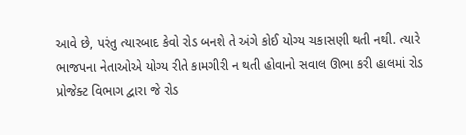આવે છે, પરંતુ ત્યારબાદ કેવો રોડ બનશે તે અંગે કોઈ યોગ્ય ચકાસણી થતી નથી. ત્યારે ભાજપના નેતાઓએ યોગ્ય રીતે કામગીરી ન થતી હોવાનો સવાલ ઊભા કરી હાલમાં રોડ પ્રોજેક્ટ વિભાગ દ્વારા જે રોડ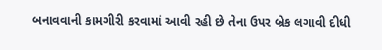બનાવવાની કામગીરી કરવામાં આવી રહી છે તેના ઉપર બ્રેક લગાવી દીધી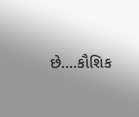છે….કૌશિક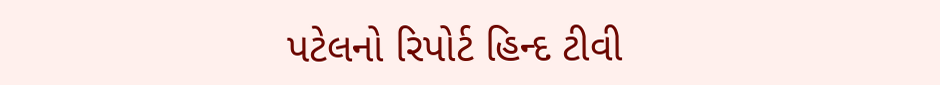પટેલનો રિપોર્ટ હિન્દ ટીવી